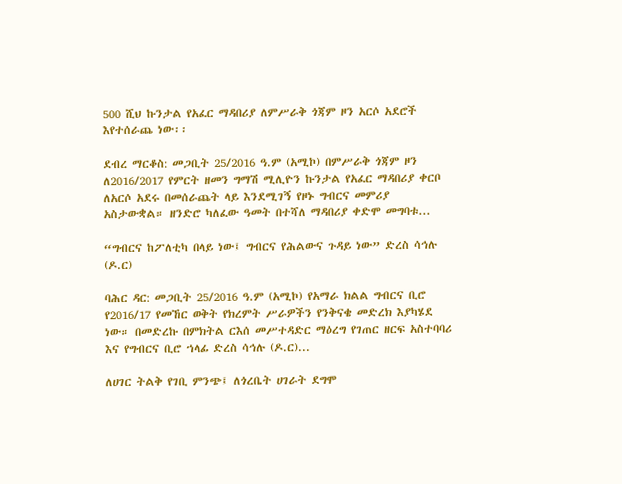500 ሺህ ኩንታል የአፈር ማዳበሪያ ለምሥራቅ ጎጃም ዞን አርሶ አደሮች እየተሰራጨ ነው፡፡

ደብረ ማርቆስ: መጋቢት 25/2016 ዓ.ም (አሚኮ) በምሥራቅ ጎጃም ዞን ለ2016/2017 የምርት ዘመን ግማሽ ሚሊዮን ኩንታል የአፈር ማዳበሪያ ቀርቦ ለአርሶ አደሩ በመሰራጨት ላይ እንደሚገኝ የዞኑ ግብርና መምሪያ አስታውቋል። ዘንድሮ ካለፈው ዓመት በተሻለ ማዳበሪያ ቀድሞ መግባቱ...

“ግብርና ከፖለቲካ በላይ ነው፤ ግብርና የሕልውና ጉዳይ ነው” ድረስ ሳኅሉ (ዶ.ር)

ባሕር ዳር: መጋቢት 25/2016 ዓ.ም (አሚኮ) የአማራ ክልል ግብርና ቢሮ የ2016/17 የመኸር ወቅት የክረምት ሥራዎችን የንቅናቄ መድረክ እያካሄደ ነው። በመድረኩ በምክትል ርእሰ መሥተዳድር ማዕረግ የገጠር ዘርፍ አስተባባሪ እና የግብርና ቢሮ ኀላፊ ድረስ ሳኅሉ (ዶ.ር)...

ለሀገር ትልቅ የገቢ ምንጭ፤ ለጎረቤት ሀገራት ደግሞ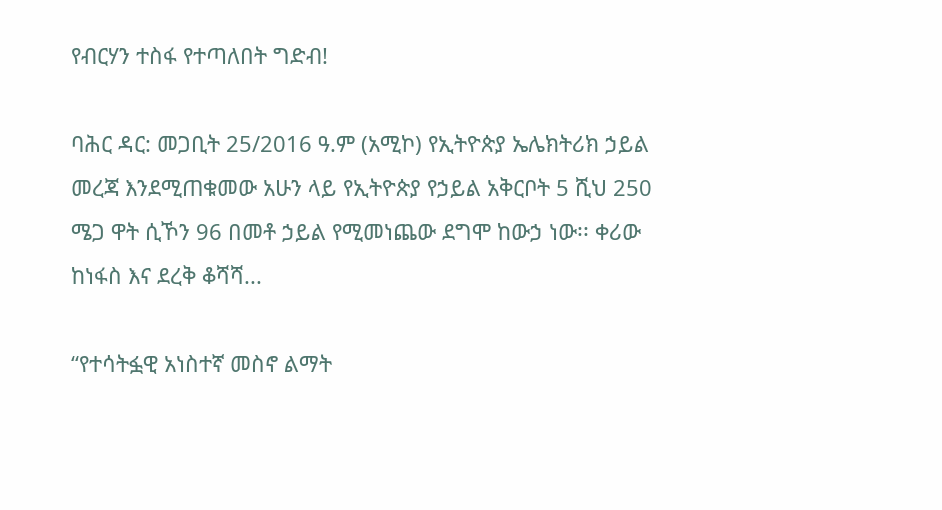የብርሃን ተስፋ የተጣለበት ግድብ!

ባሕር ዳር: መጋቢት 25/2016 ዓ.ም (አሚኮ) የኢትዮጵያ ኤሌክትሪክ ኃይል መረጃ እንደሚጠቁመው አሁን ላይ የኢትዮጵያ የኃይል አቅርቦት 5 ሺህ 250 ሜጋ ዋት ሲኾን 96 በመቶ ኃይል የሚመነጨው ደግሞ ከውኃ ነው፡፡ ቀሪው ከነፋስ እና ደረቅ ቆሻሻ...

“የተሳትፏዊ አነስተኛ መስኖ ልማት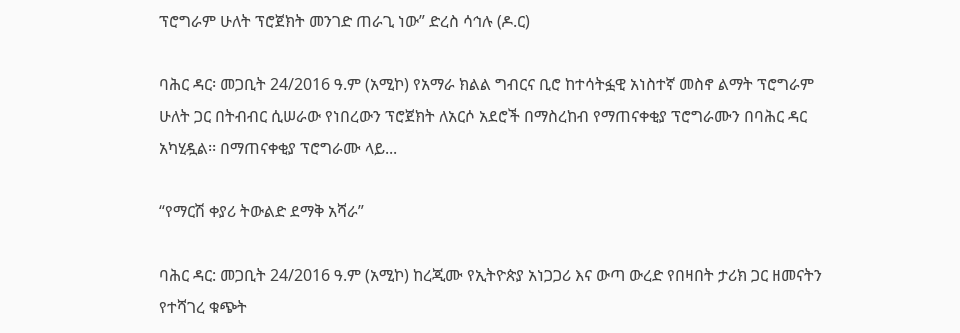ፕሮግራም ሁለት ፕሮጀክት መንገድ ጠራጊ ነው” ድረስ ሳኅሉ (ዶ.ር)

ባሕር ዳር፡ መጋቢት 24/2016 ዓ.ም (አሚኮ) የአማራ ክልል ግብርና ቢሮ ከተሳትፏዊ አነስተኛ መስኖ ልማት ፕሮግራም ሁለት ጋር በትብብር ሲሠራው የነበረውን ፕሮጀክት ለአርሶ አደሮች በማስረከብ የማጠናቀቂያ ፕሮግራሙን በባሕር ዳር አካሂዷል፡፡ በማጠናቀቂያ ፕሮግራሙ ላይ...

“የማርሽ ቀያሪ ትውልድ ደማቅ አሻራ”

ባሕር ዳር: መጋቢት 24/2016 ዓ.ም (አሚኮ) ከረጂሙ የኢትዮጵያ አነጋጋሪ እና ውጣ ውረድ የበዛበት ታሪክ ጋር ዘመናትን የተሻገረ ቁጭት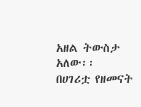አዘል ትውስታ አለው፡፡ በሀገሪቷ የዘመናት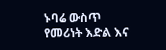ኑባሬ ውስጥ የመሪነት እድል እና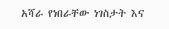አሻራ የነበራቸው ነገስታት እና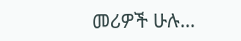መሪዎች ሁሉ...